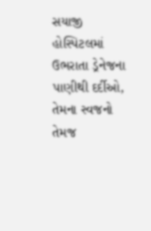સયાજી હોસ્પિટલમાં ઉભરાતા ડ્રેનેજના પાણીથી દર્દીઓ, તેમના સ્વજનો તેમજ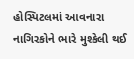હોસ્પિટલમાં આવનારા નાગિરકોને ભારે મુશ્કેલી થઈ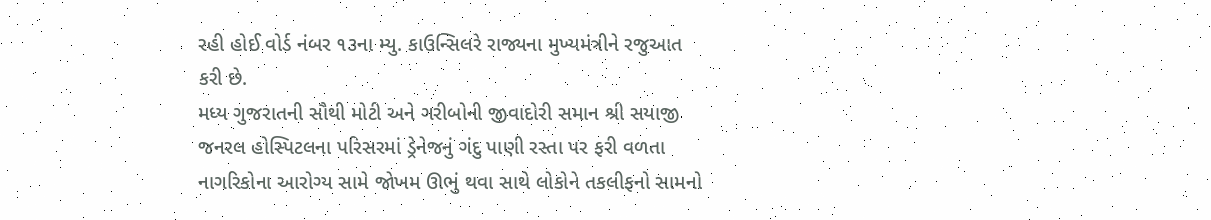રહી હોઈ વોર્ડ નંબર ૧૩ના મ્યુ. કાઉન્સિલરે રાજ્યના મુખ્યમંત્રીને રજુઆત કરી છે.
મધ્ય ગુજરાતની સૌથી મોટી અને ગરીબોની જીવાદોરી સમાન શ્રી સયાજી જનરલ હોસ્પિટલના પરિસરમાં ડ્રેનેજનું ગંદુ પાણી રસ્તા પર ફરી વળતા નાગરિકોના આરોગ્ય સામે જોખમ ઊભું થવા સાથે લોકોને તકલીફનો સામનો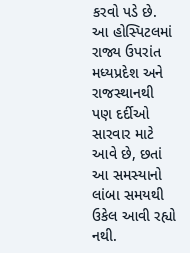કરવો પડે છે. આ હોસ્પિટલમાં રાજ્ય ઉપરાંત મધ્યપ્રદેશ અને રાજસ્થાનથી પણ દર્દીઓ સારવાર માટે આવે છે, છતાં આ સમસ્યાનો લાંબા સમયથી ઉકેલ આવી રહ્યો નથી.